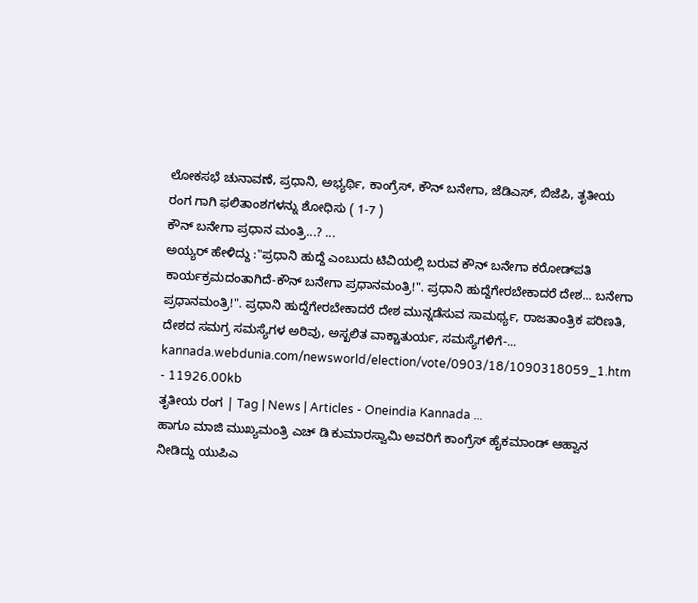ಲೋಕಸಭೆ ಚುನಾವಣೆ, ಪ್ರಧಾನಿ, ಅಭ್ಯರ್ಥಿ, ಕಾಂಗ್ರೆಸ್, ಕೌನ್ ಬನೇಗಾ, ಜೆಡಿಎಸ್, ಬಿಜೆಪಿ, ತೃತೀಯ ರಂಗ ಗಾಗಿ ಫಲಿತಾಂಶಗಳನ್ನು ಶೋಧಿಸು ( 1-7 )
ಕೌನ್ ಬನೇಗಾ ಪ್ರಧಾನ ಮಂತ್ರಿ...? ...
ಅಯ್ಯರ್ ಹೇಳಿದ್ದು :"ಪ್ರಧಾನಿ ಹುದ್ದೆ ಎಂಬುದು ಟಿವಿಯಲ್ಲಿ ಬರುವ ಕೌನ್ ಬನೇಗಾ ಕರೋಡ್‌ಪತಿ ಕಾರ್ಯಕ್ರಮದಂತಾಗಿದೆ-ಕೌನ್ ಬನೇಗಾ ಪ್ರಧಾನಮಂತ್ರಿ!". ಪ್ರಧಾನಿ ಹುದ್ದೆಗೇರಬೇಕಾದರೆ ದೇಶ... ಬನೇಗಾ ಪ್ರಧಾನಮಂತ್ರಿ!". ಪ್ರಧಾನಿ ಹುದ್ದೆಗೇರಬೇಕಾದರೆ ದೇಶ ಮುನ್ನಡೆಸುವ ಸಾಮರ್ಥ್ಯ, ರಾಜತಾಂತ್ರಿಕ ಪರಿಣತಿ, ದೇಶದ ಸಮಗ್ರ ಸಮಸ್ಯೆಗಳ ಅರಿವು, ಅಸ್ಖಲಿತ ವಾಕ್ಚಾತುರ್ಯ, ಸಮಸ್ಯೆಗಳಿಗೆ-...
kannada.webdunia.com/newsworld/election/vote/0903/18/1090318059_1.htm - 11926.00kb
ತೃತೀಯ ರಂಗ | Tag | News | Articles - Oneindia Kannada ...
ಹಾಗೂ ಮಾಜಿ ಮುಖ್ಯಮಂತ್ರಿ ಎಚ್ ಡಿ ಕುಮಾರಸ್ವಾಮಿ ಅವರಿಗೆ ಕಾಂಗ್ರೆಸ್ ಹೈಕಮಾಂಡ್ ಆಹ್ವಾನ ನೀಡಿದ್ದು ಯುಪಿಎ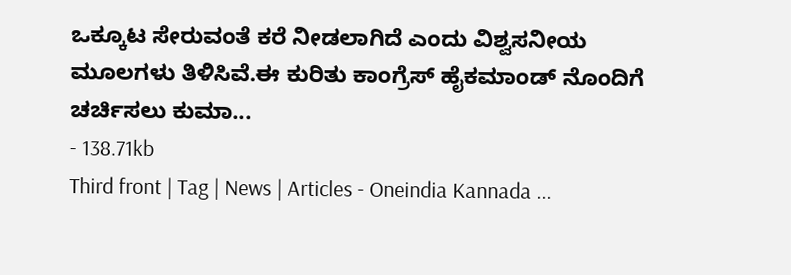ಒಕ್ಕೂಟ ಸೇರುವಂತೆ ಕರೆ ನೀಡಲಾಗಿದೆ ಎಂದು ವಿಶ್ವಸನೀಯ ಮೂಲಗಳು ತಿಳಿಸಿವೆ.ಈ ಕುರಿತು ಕಾಂಗ್ರೆಸ್ ಹೈಕಮಾಂಡ್ ನೊಂದಿಗೆ ಚರ್ಚಿಸಲು ಕುಮಾ...
- 138.71kb
Third front | Tag | News | Articles - Oneindia Kannada ...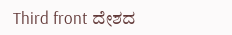Third front ದೇಶದ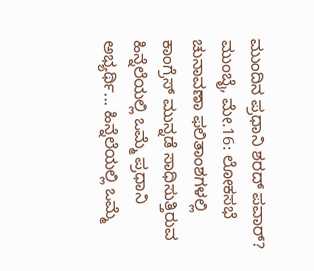ಮುಂದಿನ ಪ್ರಧಾನಿ ಶರದ್ ಪವಾರ್? ಮುಂಬೈ, ಮೇ.16: ಲೋಕಸಭೆ ಚುನಾವಣಾ ಫಲಿತಾಂಶಗಳಲ್ಲಿ ಕಾಂಗ್ರೆಸ್ ಮುನ್ನಡೆ ಸಾಧಿಸುತ್ತಿರುವ ಹಿನ್ನೆಲೆಯಲ್ಲಿ ಒಮ್ಮೆ ಪ್ರಧಾನಿ ಅಭ್ಯರ್ಥಿ... ಹಿನ್ನೆಲೆಯಲ್ಲಿ ಒಮ್ಮೆ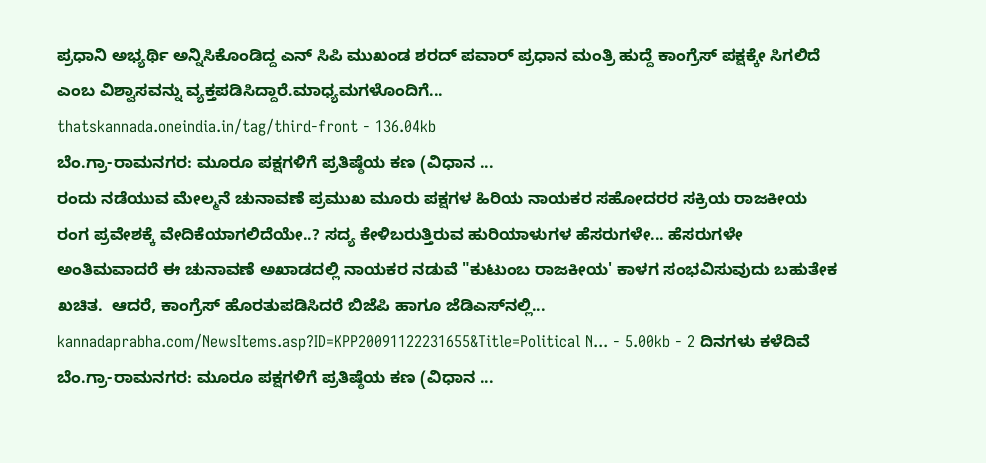ಪ್ರಧಾನಿ ಅಭ್ಯರ್ಥಿ ಅನ್ನಿಸಿಕೊಂಡಿದ್ದ ಎನ್ ಸಿಪಿ ಮುಖಂಡ ಶರದ್ ಪವಾರ್ ಪ್ರಧಾನ ಮಂತ್ರಿ ಹುದ್ದೆ ಕಾಂಗ್ರೆಸ್ ಪಕ್ಷಕ್ಕೇ ಸಿಗಲಿದೆ ಎಂಬ ವಿಶ್ವಾಸವನ್ನು ವ್ಯಕ್ತಪಡಿಸಿದ್ದಾರೆ.ಮಾಧ್ಯಮಗಳೊಂದಿಗೆ...
thatskannada.oneindia.in/tag/third-front - 136.04kb
ಬೆಂ.ಗ್ರಾ-ರಾಮನಗರ: ಮೂರೂ ಪಕ್ಷಗಳಿಗೆ ಪ್ರತಿಷ್ಠೆಯ ಕಣ (ವಿಧಾನ ...
ರಂದು ನಡೆಯುವ ಮೇಲ್ಮನೆ ಚುನಾವಣೆ ಪ್ರಮುಖ ಮೂರು ಪಕ್ಷಗಳ ಹಿರಿಯ ನಾಯಕರ ಸಹೋದರರ ಸಕ್ರಿಯ ರಾಜಕೀಯ ರಂಗ ಪ್ರವೇಶಕ್ಕೆ ವೇದಿಕೆಯಾಗಲಿದೆಯೇ..? ಸದ್ಯ ಕೇಳಿಬರುತ್ತಿರುವ ಹುರಿಯಾಳುಗಳ ಹೆಸರುಗಳೇ... ಹೆಸರುಗಳೇ ಅಂತಿಮವಾದರೆ ಈ ಚುನಾವಣೆ ಅಖಾಡದಲ್ಲಿ ನಾಯಕರ ನಡುವೆ "ಕುಟುಂಬ ರಾಜಕೀಯ' ಕಾಳಗ ಸಂಭವಿಸುವುದು ಬಹುತೇಕ ಖಚಿತ.  ಆದರೆ, ಕಾಂಗ್ರೆಸ್‌ ಹೊರತುಪಡಿಸಿದರೆ ಬಿಜೆಪಿ ಹಾಗೂ ಜೆಡಿಎಸ್‌ನಲ್ಲಿ...
kannadaprabha.com/NewsItems.asp?ID=KPP20091122231655&Title=Political N... - 5.00kb - 2 ದಿನಗಳು ಕಳೆದಿವೆ
ಬೆಂ.ಗ್ರಾ-ರಾಮನಗರ: ಮೂರೂ ಪಕ್ಷಗಳಿಗೆ ಪ್ರತಿಷ್ಠೆಯ ಕಣ (ವಿಧಾನ ...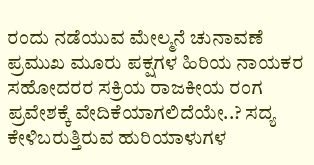ರಂದು ನಡೆಯುವ ಮೇಲ್ಮನೆ ಚುನಾವಣೆ ಪ್ರಮುಖ ಮೂರು ಪಕ್ಷಗಳ ಹಿರಿಯ ನಾಯಕರ ಸಹೋದರರ ಸಕ್ರಿಯ ರಾಜಕೀಯ ರಂಗ ಪ್ರವೇಶಕ್ಕೆ ವೇದಿಕೆಯಾಗಲಿದೆಯೇ..? ಸದ್ಯ ಕೇಳಿಬರುತ್ತಿರುವ ಹುರಿಯಾಳುಗಳ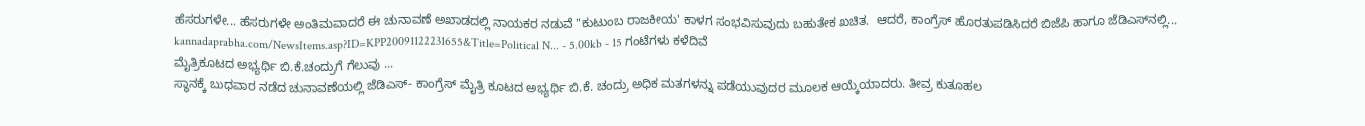ಹೆಸರುಗಳೇ... ಹೆಸರುಗಳೇ ಅಂತಿಮವಾದರೆ ಈ ಚುನಾವಣೆ ಅಖಾಡದಲ್ಲಿ ನಾಯಕರ ನಡುವೆ "ಕುಟುಂಬ ರಾಜಕೀಯ' ಕಾಳಗ ಸಂಭವಿಸುವುದು ಬಹುತೇಕ ಖಚಿತ.  ಆದರೆ, ಕಾಂಗ್ರೆಸ್‌ ಹೊರತುಪಡಿಸಿದರೆ ಬಿಜೆಪಿ ಹಾಗೂ ಜೆಡಿಎಸ್‌ನಲ್ಲಿ...
kannadaprabha.com/NewsItems.asp?ID=KPP20091122231655&Title=Political N... - 5.00kb - 15 ಗಂಟೆಗಳು ಕಳೆದಿವೆ
ಮೈತ್ರಿಕೂಟದ ಅಭ್ಯರ್ಥಿ ಬಿ.ಕೆ.ಚಂದ್ರುಗೆ ಗೆಲುವು ...
ಸ್ಥಾನಕ್ಕೆ ಬುಧವಾರ ನಡೆದ ಚುನಾವಣೆಯಲ್ಲಿ ಜೆಡಿಎಸ್- ಕಾಂಗ್ರೆಸ್ ಮೈತ್ರಿ ಕೂಟದ ಅಭ್ಯರ್ಥಿ ಬಿ.ಕೆ. ಚಂದ್ರು ಅಧಿಕ ಮತಗಳನ್ನು ಪಡೆಯುವುದರ ಮೂಲಕ ಆಯ್ಕೆಯಾದರು. ತೀವ್ರ ಕುತೂಹಲ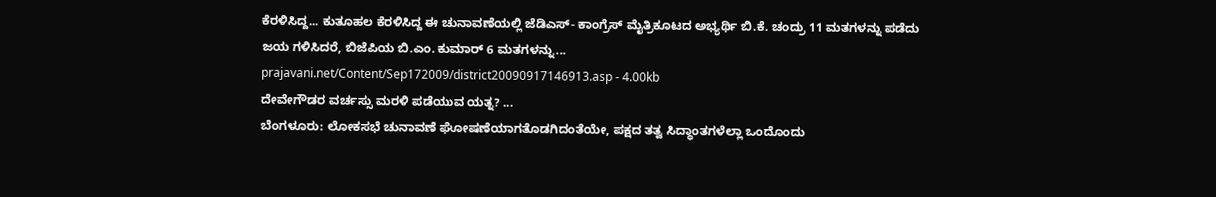ಕೆರಳಿಸಿದ್ದ... ಕುತೂಹಲ ಕೆರಳಿಸಿದ್ದ ಈ ಚುನಾವಣೆಯಲ್ಲಿ ಜೆಡಿಎಸ್- ಕಾಂಗ್ರೆಸ್ ಮೈತ್ರಿಕೂಟದ ಅಭ್ಯರ್ಥಿ ಬಿ.ಕೆ. ಚಂದ್ರು 11 ಮತಗಳನ್ನು ಪಡೆದು ಜಯ ಗಳಿಸಿದರೆ, ಬಿಜೆಪಿಯ ಬಿ.ಎಂ. ಕುಮಾರ್ 6 ಮತಗಳನ್ನು...
prajavani.net/Content/Sep172009/district20090917146913.asp - 4.00kb
ದೇವೇಗೌಡರ ವರ್ಚಸ್ಸು ಮರಳಿ ಪಡೆಯುವ ಯತ್ನ? ...
ಬೆಂಗಳೂರು: ಲೋಕಸಭೆ ಚುನಾವಣೆ ಘೋಷಣೆಯಾಗತೊಡಗಿದಂತೆಯೇ, ಪಕ್ಷದ ತತ್ವ ಸಿದ್ಧಾಂತಗಳೆಲ್ಲಾ ಒಂದೊಂದು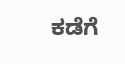ಕಡೆಗೆ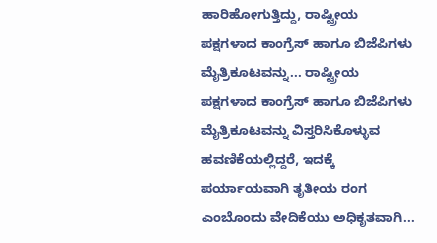ಹಾರಿಹೋಗುತ್ತಿದ್ದು, ರಾಷ್ಟ್ರೀಯ ಪಕ್ಷಗಳಾದ ಕಾಂಗ್ರೆಸ್ ಹಾಗೂ ಬಿಜೆಪಿಗಳು ಮೈತ್ರಿಕೂಟವನ್ನು... ರಾಷ್ಟ್ರೀಯ ಪಕ್ಷಗಳಾದ ಕಾಂಗ್ರೆಸ್ ಹಾಗೂ ಬಿಜೆಪಿಗಳು ಮೈತ್ರಿಕೂಟವನ್ನು ವಿಸ್ತರಿಸಿಕೊಳ್ಳುವ ಹವಣಿಕೆಯಲ್ಲಿದ್ದರೆ, ಇದಕ್ಕೆ ಪರ್ಯಾಯವಾಗಿ ತೃತೀಯ ರಂಗ ಎಂಬೊಂದು ವೇದಿಕೆಯು ಅಧಿಕೃತವಾಗಿ...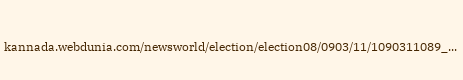kannada.webdunia.com/newsworld/election/election08/0903/11/1090311089_...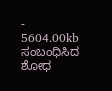- 5604.00kb
ಸಂಬಂಧಿಸಿದ ಶೋಧ